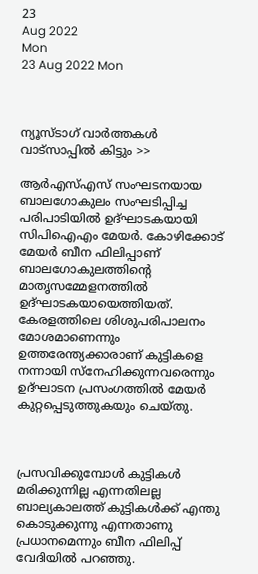23
Aug 2022
Mon
23 Aug 2022 Mon



ന്യൂസ്ടാഗ് വാര്‍ത്തകള്‍ വാട്‌സാപ്പില്‍ കിട്ടും >>

ആര്‍എസ്എസ് സംഘടനയായ ബാലഗോകുലം സംഘടിപ്പിച്ച പരിപാടിയില്‍ ഉദ്ഘാടകയായി സിപിഐഎം മേയര്‍. കോഴിക്കോട് മേയര്‍ ബീന ഫിലിപ്പാണ് ബാലഗോകുലത്തിന്റെ മാതൃസമ്മേളനത്തില്‍ ഉദ്ഘാടകയായെത്തിയത്. കേരളത്തിലെ ശിശുപരിപാലനം മോശമാണെന്നും ഉത്തരേന്ത്യക്കാരാണ് കുട്ടികളെ നന്നായി സ്‌നേഹിക്കുന്നവരെന്നും ഉദ്ഘാടന പ്രസംഗത്തിൽ മേയര്‍ കുറ്റപ്പെടുത്തുകയും ചെയ്തു.



പ്രസവിക്കുമ്പോള്‍ കുട്ടികള്‍ മരിക്കുന്നില്ല എന്നതിലല്ല ബാല്യകാലത്ത് കുട്ടികള്‍ക്ക് എന്തു കൊടുക്കുന്നു എന്നതാണു പ്രധാനമെന്നും ബീന ഫിലിപ്പ് വേദിയില്‍ പറഞ്ഞു.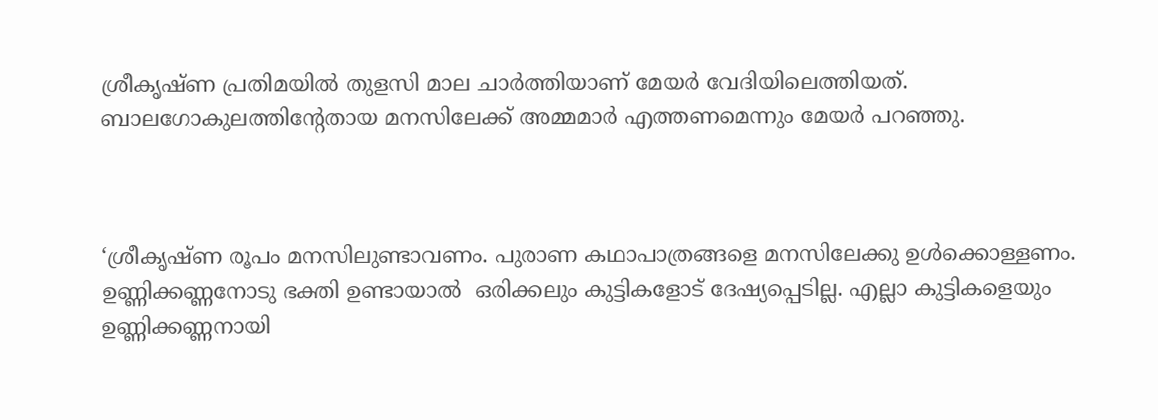ശ്രീകൃഷ്ണ പ്രതിമയിൽ തുളസി മാല ചാർത്തിയാണ് മേയർ വേദിയിലെത്തിയത്. ബാലഗോകുലത്തിന്റേതായ മനസിലേക്ക് അമ്മമാർ എത്തണമെന്നും മേയർ പറഞ്ഞു.



‘ശ്രീകൃഷ്ണ രൂപം മനസിലുണ്ടാവണം. പുരാണ കഥാപാത്രങ്ങളെ മനസിലേക്കു ഉൾക്കൊള്ളണം. ഉണ്ണിക്കണ്ണനോടു ഭക്തി ഉണ്ടായാൽ  ഒരിക്കലും കുട്ടികളോട് ദേഷ്യപ്പെടില്ല. എല്ലാ കുട്ടികളെയും ഉണ്ണിക്കണ്ണനായി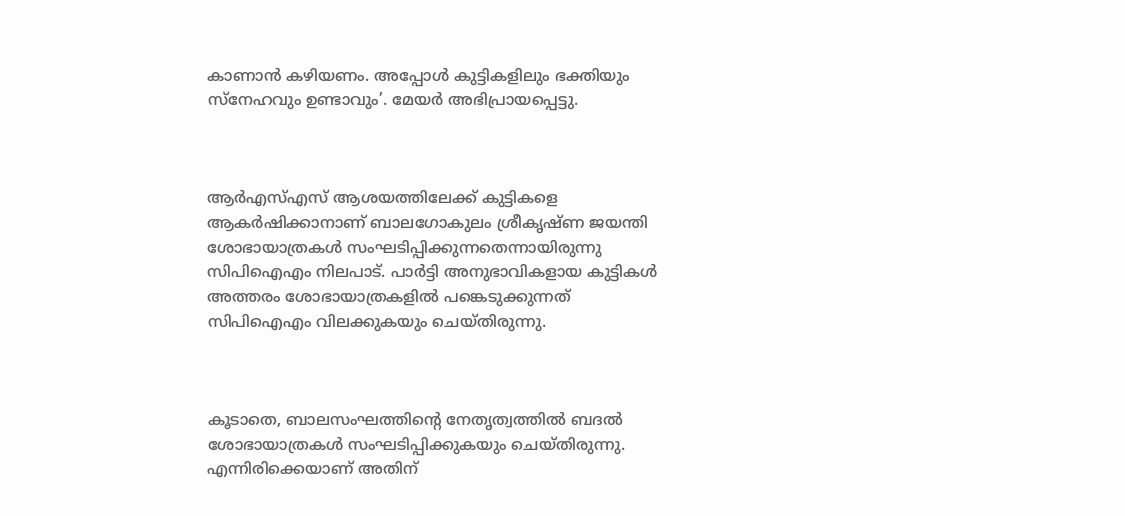കാണാൻ കഴിയണം. അപ്പോൾ കുട്ടികളിലും ഭക്തിയും സ്നേഹവും ഉണ്ടാവും’. മേയർ അഭിപ്രായപ്പെട്ടു.



ആര്‍എസ്എസ് ആശയത്തിലേക്ക് കുട്ടികളെ ആകര്‍ഷിക്കാനാണ് ബാലഗോകുലം ശ്രീകൃഷ്ണ ജയന്തി ശോഭായാത്രകള്‍ സംഘടിപ്പിക്കുന്നതെന്നായിരുന്നു സിപിഐഎം നിലപാട്. പാര്‍ട്ടി അനുഭാവികളായ കുട്ടികള്‍ അത്തരം ശോഭായാത്രകളില്‍ പങ്കെടുക്കുന്നത് സിപിഐഎം വിലക്കുകയും ചെയ്തിരുന്നു.



കൂടാതെ, ബാലസംഘത്തിന്റെ നേതൃത്വത്തില്‍ ബദല്‍ ശോഭായാത്രകള്‍ സംഘടിപ്പിക്കുകയും ചെയ്തിരുന്നു. എന്നിരിക്കെയാണ് അതിന്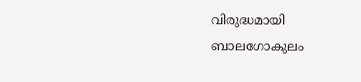വിരുദ്ധമായി ബാലഗോകുലം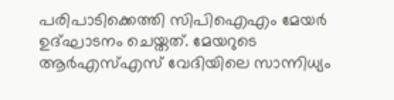പരിപാടിക്കെത്തി സിപിഐഎം മേയർ ഉദ്ഘാടനം ചെയ്തത്. മേയറുടെ ആർഎസ്എസ് വേദിയിലെ സാന്നിധ്യം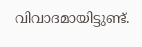വിവാദമായിട്ടുണ്ട്.